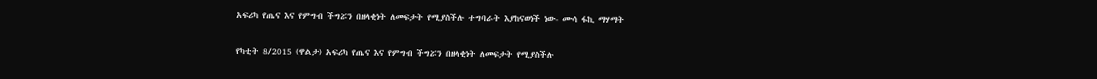አፍሪካ የጤና እና የምግብ ችግሯን በዘላቂነት ለመፍታት የሚያስችሉ ተግባራት እያከናወነች ነው- ሙሳ ፋኪ ማሃማት

የካቲት 8/2015 (ዋልታ) አፍሪካ የጤና እና የምግብ ችግሯን በዘላቂነት ለመፍታት የሚያስችሉ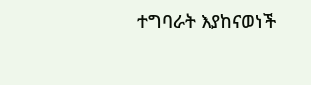ተግባራት እያከናወነች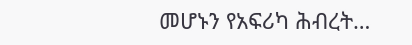መሆኑን የአፍሪካ ሕብረት…